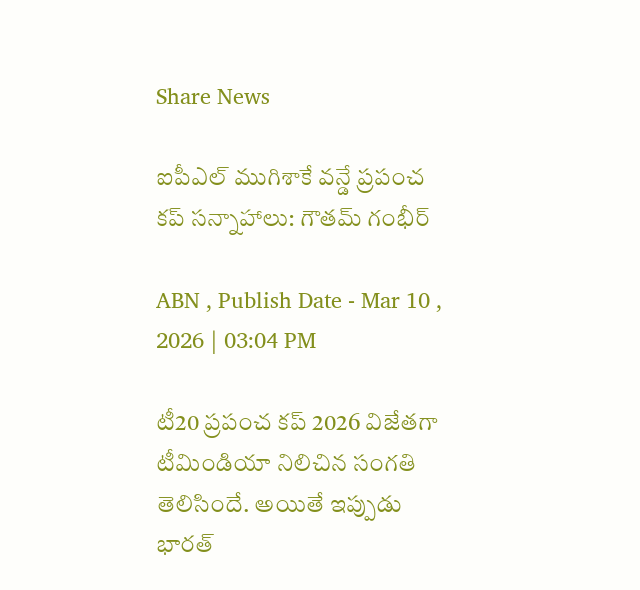Share News

ఐపీఎల్ ముగిశాకే వన్డే ప్రపంచ కప్ సన్నాహాలు: గౌతమ్ గంభీర్

ABN , Publish Date - Mar 10 , 2026 | 03:04 PM

టీ20 ప్రపంచ కప్ 2026 విజేతగా టీమిండియా నిలిచిన సంగతి తెలిసిందే. అయితే ఇప్పుడు భారత్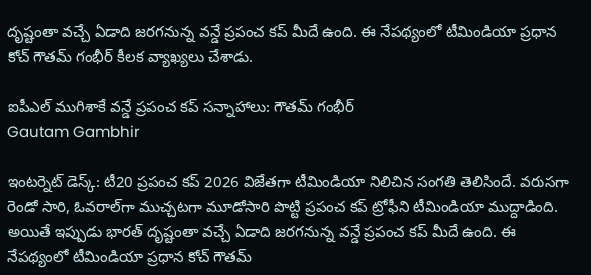దృష్టంతా వచ్చే ఏడాది జరగనున్న వన్డే ప్రపంచ కప్ మీదే ఉంది. ఈ నేపథ్యంలో టీమిండియా ప్రధాన కోచ్ గౌతమ్ గంభీర్ కీలక వ్యాఖ్యలు చేశాడు.

ఐపీఎల్ ముగిశాకే వన్డే ప్రపంచ కప్ సన్నాహాలు: గౌతమ్ గంభీర్
Gautam Gambhir

ఇంటర్నెట్ డెస్క్: టీ20 ప్రపంచ కప్ 2026 విజేతగా టీమిండియా నిలిచిన సంగతి తెలిసిందే. వరుసగా రెండో సారి, ఓవరాల్‌గా ముచ్చటగా మూడోసారి పొట్టి ప్రపంచ కప్ ట్రోఫీని టీమిండియా ముద్దాడింది. అయితే ఇప్పుడు భారత్ దృష్టంతా వచ్చే ఏడాది జరగనున్న వన్డే ప్రపంచ కప్ మీదే ఉంది. ఈ నేపథ్యంలో టీమిండియా ప్రధాన కోచ్ గౌతమ్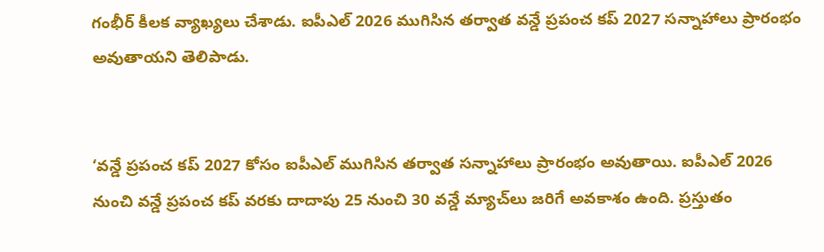గంభీర్ కీలక వ్యాఖ్యలు చేశాడు. ఐపీఎల్ 2026 ముగిసిన తర్వాత వన్డే ప్రపంచ కప్ 2027 సన్నాహాలు ప్రారంభం అవుతాయని తెలిపాడు.


‘వన్డే ప్రపంచ కప్ 2027 కోసం ఐపీఎల్ ముగిసిన తర్వాత సన్నాహాలు ప్రారంభం అవుతాయి. ఐపీఎల్ 2026 నుంచి వన్డే ప్రపంచ కప్ వరకు దాదాపు 25 నుంచి 30 వన్డే మ్యాచ్‌లు జరిగే అవకాశం ఉంది. ప్రస్తుతం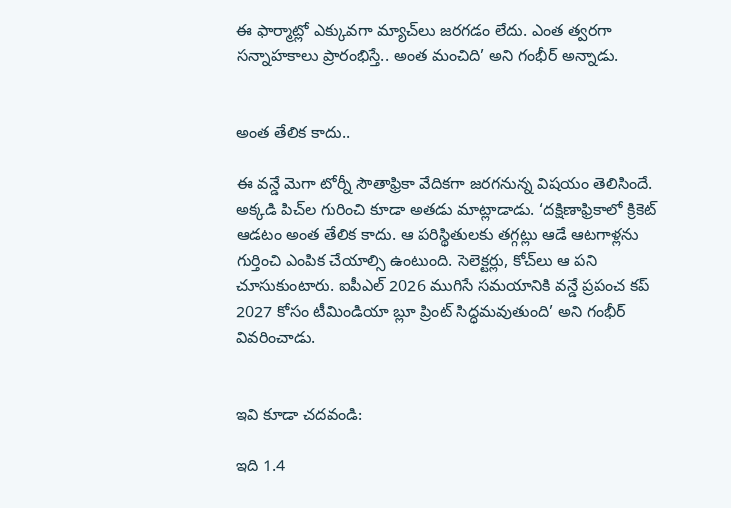ఈ ఫార్మాట్లో ఎక్కువగా మ్యాచ్‌లు జరగడం లేదు. ఎంత త్వరగా సన్నాహకాలు ప్రారంభిస్తే.. అంత మంచిది’ అని గంభీర్ అన్నాడు.


అంత తేలిక కాదు..

ఈ వన్డే మెగా టోర్నీ సౌతాఫ్రికా వేదికగా జరగనున్న విషయం తెలిసిందే. అక్కడి పిచ్‌ల గురించి కూడా అతడు మాట్లాడాడు. ‘దక్షిణాఫ్రికాలో క్రికెట్ ఆడటం అంత తేలిక కాదు. ఆ పరిస్థితులకు తగ్గట్లు ఆడే ఆటగాళ్లను గుర్తించి ఎంపిక చేయాల్సి ఉంటుంది. సెలెక్టర్లు, కోచ్‌లు ఆ పని చూసుకుంటారు. ఐపీఎల్ 2026 ముగిసే సమయానికి వన్డే ప్రపంచ కప్ 2027 కోసం టీమిండియా బ్లూ ప్రింట్ సిద్ధమవుతుంది’ అని గంభీర్ వివరించాడు.


ఇవి కూడా చదవండి:

ఇది 1.4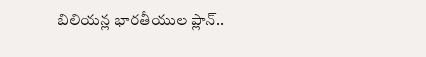బిలియన్ల భారతీయుల ప్లాన్..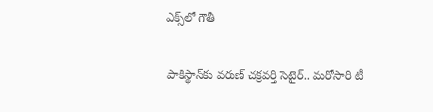ఎక్స్‌లో గౌతీ

పాకిస్థాన్‌కు వరుణ్ చక్రవర్తి సెటైర్.. మరోసారి టీ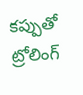కప్పుతో ట్రోలింగ్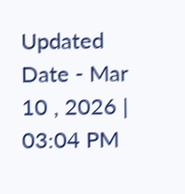Updated Date - Mar 10 , 2026 | 03:04 PM